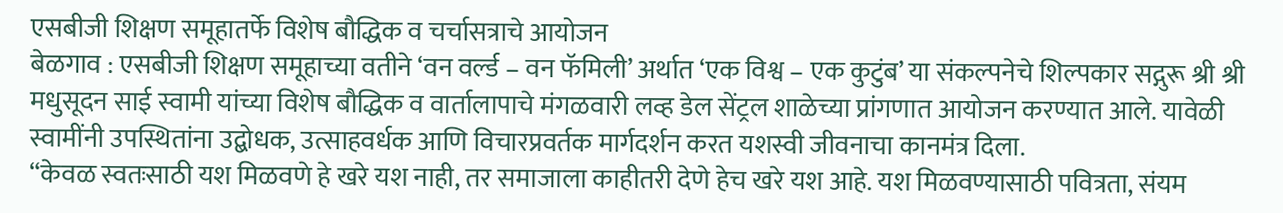एसबीजी शिक्षण समूहातर्फे विशेष बौद्धिक व चर्चासत्राचे आयोजन
बेळगाव : एसबीजी शिक्षण समूहाच्या वतीने ‘वन वर्ल्ड – वन फॅमिली’ अर्थात ‘एक विश्व – एक कुटुंब’ या संकल्पनेचे शिल्पकार सद्गुरू श्री श्री मधुसूदन साई स्वामी यांच्या विशेष बौद्धिक व वार्तालापाचे मंगळवारी लव्ह डेल सेंट्रल शाळेच्या प्रांगणात आयोजन करण्यात आले. यावेळी स्वामींनी उपस्थितांना उद्बोधक, उत्साहवर्धक आणि विचारप्रवर्तक मार्गदर्शन करत यशस्वी जीवनाचा कानमंत्र दिला.
“केवळ स्वतःसाठी यश मिळवणे हे खरे यश नाही, तर समाजाला काहीतरी देणे हेच खरे यश आहे. यश मिळवण्यासाठी पवित्रता, संयम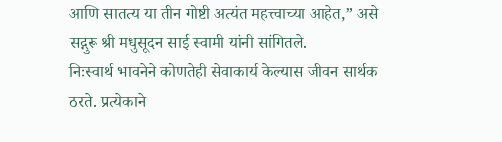आणि सातत्य या तीन गोष्टी अत्यंत महत्त्वाच्या आहेत,” असे सद्गुरू श्री मधुसूदन साई स्वामी यांनी सांगितले.
निःस्वार्थ भावनेने कोणतेही सेवाकार्य केल्यास जीवन सार्थक ठरते. प्रत्येकाने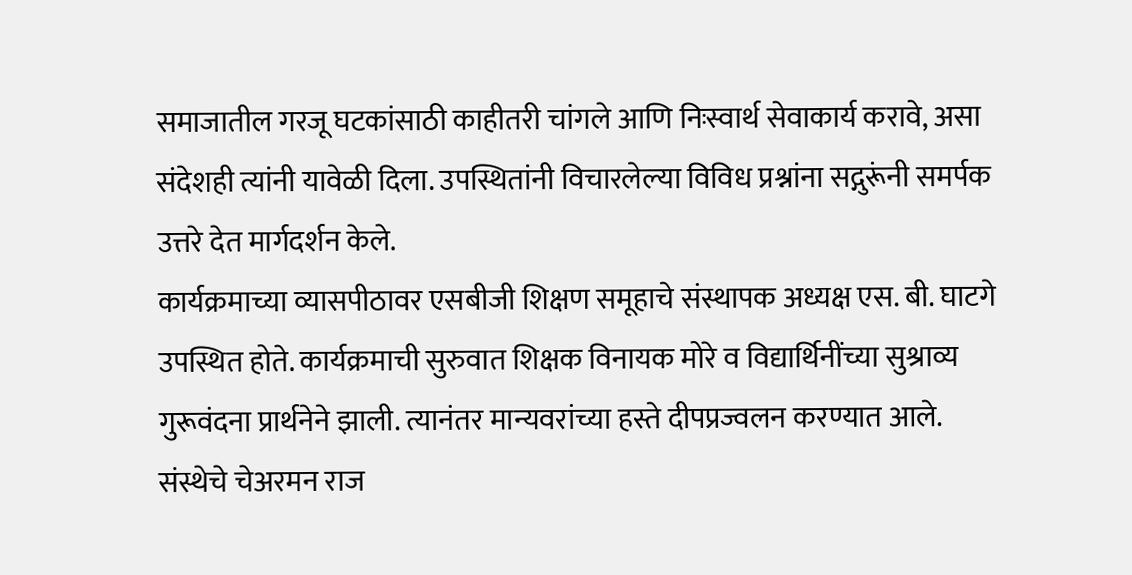समाजातील गरजू घटकांसाठी काहीतरी चांगले आणि निःस्वार्थ सेवाकार्य करावे, असा संदेशही त्यांनी यावेळी दिला. उपस्थितांनी विचारलेल्या विविध प्रश्नांना सद्गुरूंनी समर्पक उत्तरे देत मार्गदर्शन केले.
कार्यक्रमाच्या व्यासपीठावर एसबीजी शिक्षण समूहाचे संस्थापक अध्यक्ष एस. बी. घाटगे उपस्थित होते. कार्यक्रमाची सुरुवात शिक्षक विनायक मोरे व विद्यार्थिनींच्या सुश्राव्य गुरूवंदना प्रार्थनेने झाली. त्यानंतर मान्यवरांच्या हस्ते दीपप्रज्वलन करण्यात आले.
संस्थेचे चेअरमन राज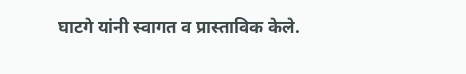घाटगे यांनी स्वागत व प्रास्ताविक केले.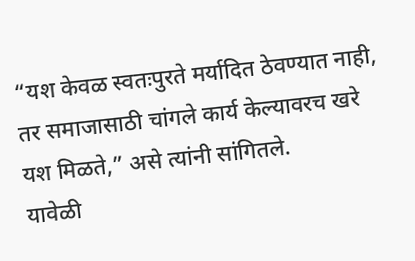“यश केवळ स्वतःपुरते मर्यादित ठेवण्यात नाही, तर समाजासाठी चांगले कार्य केल्यावरच खरे यश मिळते,” असे त्यांनी सांगितले.
यावेळी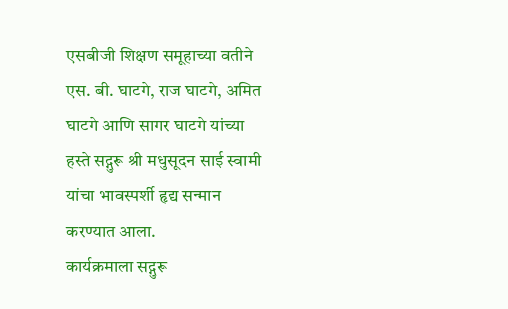एसबीजी शिक्षण समूहाच्या वतीने एस. बी. घाटगे, राज घाटगे, अमित घाटगे आणि सागर घाटगे यांच्या हस्ते सद्गुरू श्री मधुसूदन साई स्वामी यांचा भावस्पर्शी हृद्य सन्मान करण्यात आला.
कार्यक्रमाला सद्गुरू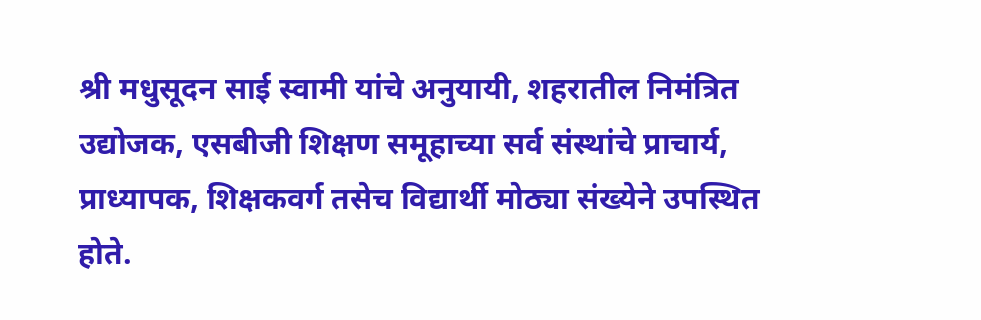श्री मधुसूदन साई स्वामी यांचे अनुयायी, शहरातील निमंत्रित उद्योजक, एसबीजी शिक्षण समूहाच्या सर्व संस्थांचे प्राचार्य, प्राध्यापक, शिक्षकवर्ग तसेच विद्यार्थी मोठ्या संख्येने उपस्थित होते.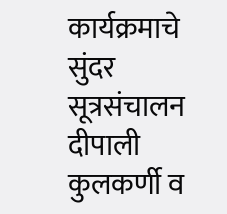कार्यक्रमाचे सुंदर सूत्रसंचालन दीपाली कुलकर्णी व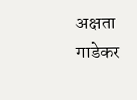अक्षता गाडेकर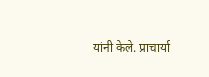यांनी केले. प्राचार्या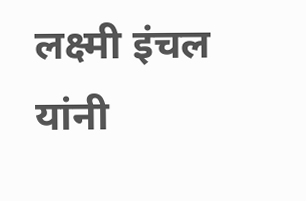लक्ष्मी इंचल यांनी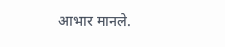आभार मानले.